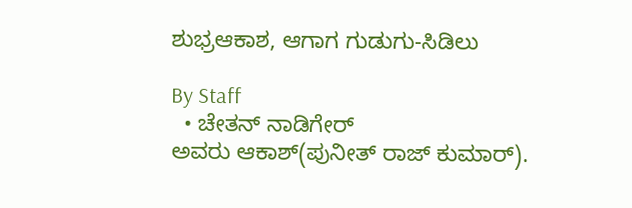ಶುಭ್ರಆಕಾಶ, ಆಗಾಗ ಗುಡುಗು-ಸಿಡಿಲು

By Staff
  • ಚೇತನ್‌ ನಾಡಿಗೇರ್‌
ಅವರು ಆಕಾಶ್‌(ಪುನೀತ್‌ ರಾಜ್‌ ಕುಮಾರ್‌).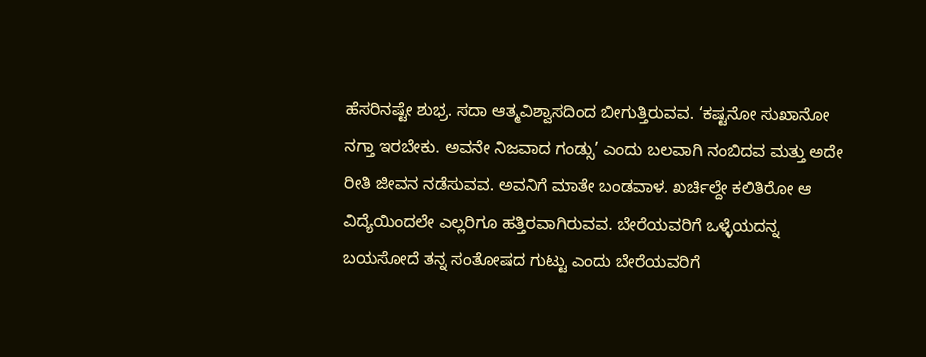ಹೆಸರಿನಷ್ಟೇ ಶುಭ್ರ. ಸದಾ ಆತ್ಮವಿಶ್ವಾಸದಿಂದ ಬೀಗುತ್ತಿರುವವ. ‘ಕಷ್ಟನೋ ಸುಖಾನೋ ನಗ್ತಾ ಇರಬೇಕು. ಅವನೇ ನಿಜವಾದ ಗಂಡ್ಸು’ ಎಂದು ಬಲವಾಗಿ ನಂಬಿದವ ಮತ್ತು ಅದೇ ರೀತಿ ಜೀವನ ನಡೆಸುವವ. ಅವನಿಗೆ ಮಾತೇ ಬಂಡವಾಳ. ಖರ್ಚಿಲ್ದೇ ಕಲಿತಿರೋ ಆ ವಿದ್ಯೆಯಿಂದಲೇ ಎಲ್ಲರಿಗೂ ಹತ್ತಿರವಾಗಿರುವವ. ಬೇರೆಯವರಿಗೆ ಒಳ್ಳೆಯದನ್ನ ಬಯಸೋದೆ ತನ್ನ ಸಂತೋಷದ ಗುಟ್ಟು ಎಂದು ಬೇರೆಯವರಿಗೆ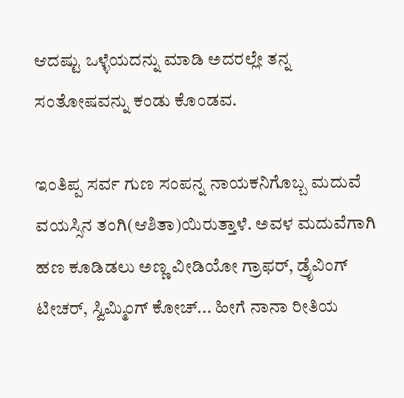ಆದಷ್ಟು ಒಳ್ಳೆಯದನ್ನು ಮಾಡಿ ಅದರಲ್ಲೇ ತನ್ನ ಸಂತೋಷವನ್ನು ಕಂಡು ಕೊಂಡವ.

ಇಂತಿಪ್ಪ ಸರ್ವ ಗುಣ ಸಂಪನ್ನ ನಾಯಕನಿಗೊಬ್ಬ ಮದುವೆ ವಯಸ್ಸಿನ ತಂಗಿ(ಆಶಿತಾ)ಯಿರುತ್ತಾಳೆ. ಅವಳ ಮದುವೆಗಾಗಿ ಹಣ ಕೂಡಿಡಲು ಅಣ್ಣ ವೀಡಿಯೋ ಗ್ರಾಫರ್‌, ಡ್ರೆೃವಿಂಗ್‌ ಟೀಚರ್‌, ಸ್ವಿಮ್ಮಿಂಗ್‌ ಕೋಚ್‌... ಹೀಗೆ ನಾನಾ ರೀತಿಯ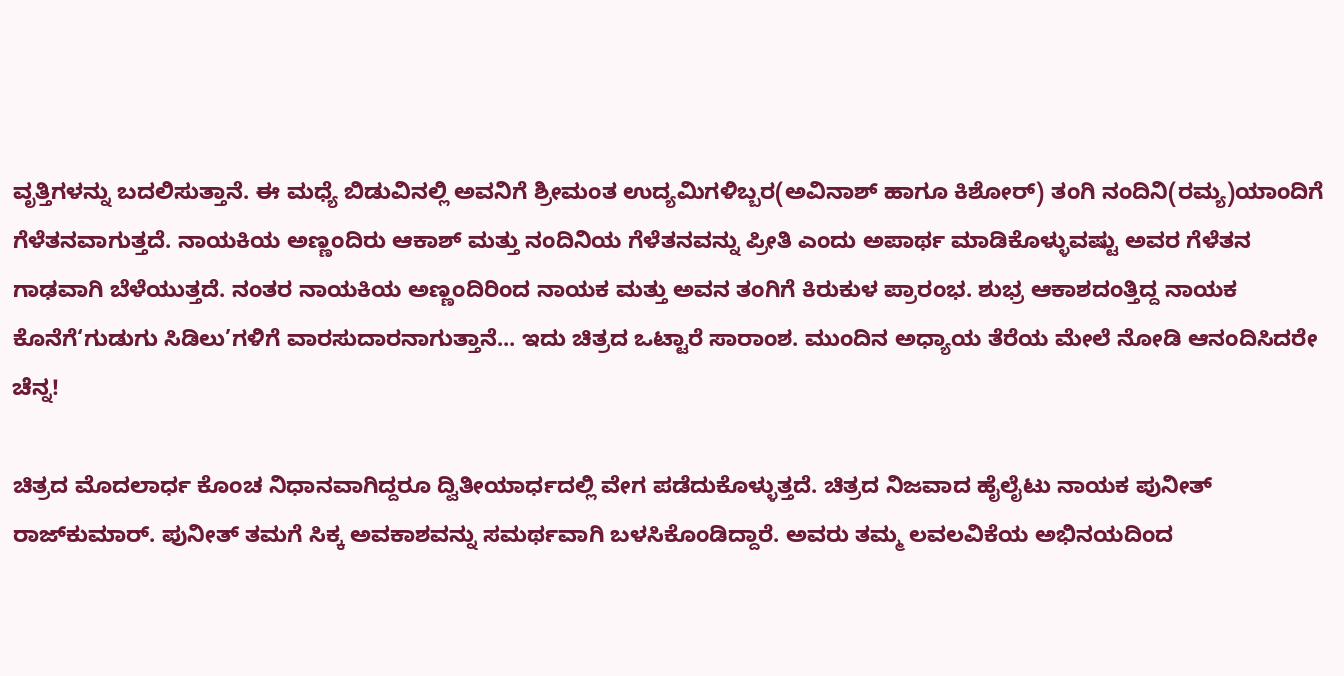ವೃತ್ತಿಗಳನ್ನು ಬದಲಿಸುತ್ತಾನೆ. ಈ ಮಧ್ಯೆ ಬಿಡುವಿನಲ್ಲಿ ಅವನಿಗೆ ಶ್ರೀಮಂತ ಉದ್ಯಮಿಗಳಿಬ್ಬರ(ಅವಿನಾಶ್‌ ಹಾಗೂ ಕಿಶೋರ್‌) ತಂಗಿ ನಂದಿನಿ(ರಮ್ಯ)ಯಾಂದಿಗೆ ಗೆಳೆತನವಾಗುತ್ತದೆ. ನಾಯಕಿಯ ಅಣ್ಣಂದಿರು ಆಕಾಶ್‌ ಮತ್ತು ನಂದಿನಿಯ ಗೆಳೆತನವನ್ನು ಪ್ರೀತಿ ಎಂದು ಅಪಾರ್ಥ ಮಾಡಿಕೊಳ್ಳುವಷ್ಟು ಅವರ ಗೆಳೆತನ ಗಾಢವಾಗಿ ಬೆಳೆಯುತ್ತದೆ. ನಂತರ ನಾಯಕಿಯ ಅಣ್ಣಂದಿರಿಂದ ನಾಯಕ ಮತ್ತು ಅವನ ತಂಗಿಗೆ ಕಿರುಕುಳ ಪ್ರಾರಂಭ. ಶುಭ್ರ ಆಕಾಶದಂತ್ತಿದ್ದ ನಾಯಕ ಕೊನೆಗೆ‘ಗುಡುಗು ಸಿಡಿಲು’ಗಳಿಗೆ ವಾರಸುದಾರನಾಗುತ್ತಾನೆ... ಇದು ಚಿತ್ರದ ಒಟ್ಟಾರೆ ಸಾರಾಂಶ. ಮುಂದಿನ ಅಧ್ಯಾಯ ತೆರೆಯ ಮೇಲೆ ನೋಡಿ ಆನಂದಿಸಿದರೇ ಚೆನ್ನ!

ಚಿತ್ರದ ಮೊದಲಾರ್ಧ ಕೊಂಚ ನಿಧಾನವಾಗಿದ್ದರೂ ದ್ವಿತೀಯಾರ್ಧದಲ್ಲಿ ವೇಗ ಪಡೆದುಕೊಳ್ಳುತ್ತದೆ. ಚಿತ್ರದ ನಿಜವಾದ ಹೈಲೈಟು ನಾಯಕ ಪುನೀತ್‌ ರಾಜ್‌ಕುಮಾರ್‌. ಪುನೀತ್‌ ತಮಗೆ ಸಿಕ್ಕ ಅವಕಾಶವನ್ನು ಸಮರ್ಥವಾಗಿ ಬಳಸಿಕೊಂಡಿದ್ದಾರೆ. ಅವರು ತಮ್ಮ ಲವಲವಿಕೆಯ ಅಭಿನಯದಿಂದ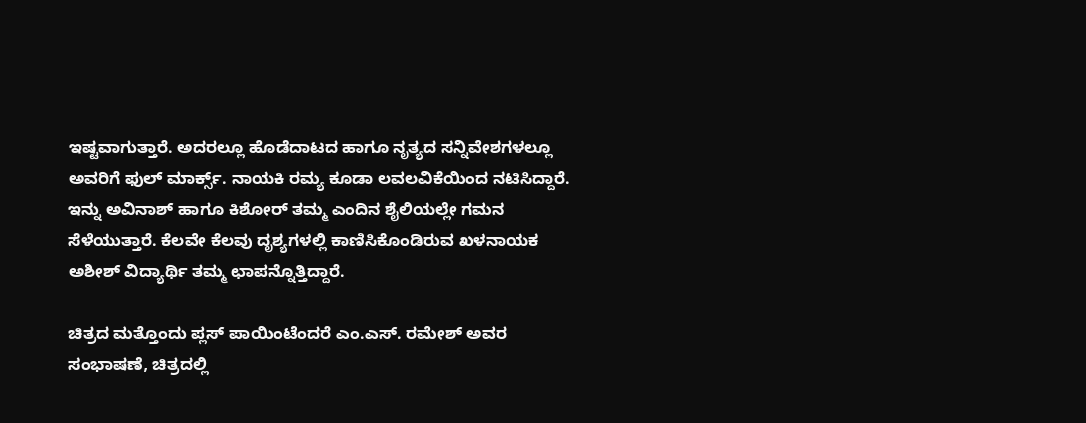ಇಷ್ಟವಾಗುತ್ತಾರೆ. ಅದರಲ್ಲೂ ಹೊಡೆದಾಟದ ಹಾಗೂ ನೃತ್ಯದ ಸನ್ನಿವೇಶಗಳಲ್ಲೂ ಅವರಿಗೆ ಫುಲ್‌ ಮಾರ್ಕ್ಸ್‌. ನಾಯಕಿ ರಮ್ಯ ಕೂಡಾ ಲವಲವಿಕೆಯಿಂದ ನಟಿಸಿದ್ದಾರೆ. ಇನ್ನು ಅವಿನಾಶ್‌ ಹಾಗೂ ಕಿಶೋರ್‌ ತಮ್ಮ ಎಂದಿನ ಶೈಲಿಯಲ್ಲೇ ಗಮನ ಸೆಳೆಯುತ್ತಾರೆ. ಕೆಲವೇ ಕೆಲವು ದೃಶ್ಯಗಳಲ್ಲಿ ಕಾಣಿಸಿಕೊಂಡಿರುವ ಖಳನಾಯಕ ಅಶೀಶ್‌ ವಿದ್ಯಾರ್ಥಿ ತಮ್ಮ ಛಾಪನ್ನೊತ್ತಿದ್ದಾರೆ.

ಚಿತ್ರದ ಮತ್ತೊಂದು ಪ್ಲಸ್‌ ಪಾಯಿಂಟೆಂದರೆ ಎಂ.ಎಸ್‌. ರಮೇಶ್‌ ಅವರ ಸಂಭಾಷಣೆ, ಚಿತ್ರದಲ್ಲಿ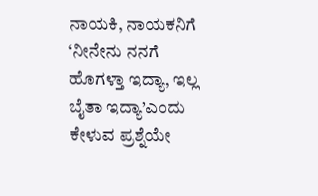ನಾಯಕಿ, ನಾಯಕನಿಗೆ ‘ನೀನೇನು ನನಗೆ ಹೊಗಳ್ತಾ ಇದ್ಯಾ, ಇಲ್ಲ ಬೈತಾ ಇದ್ಯಾ’ಎಂದು ಕೇಳುವ ಪ್ರಶ್ನೆಯೇ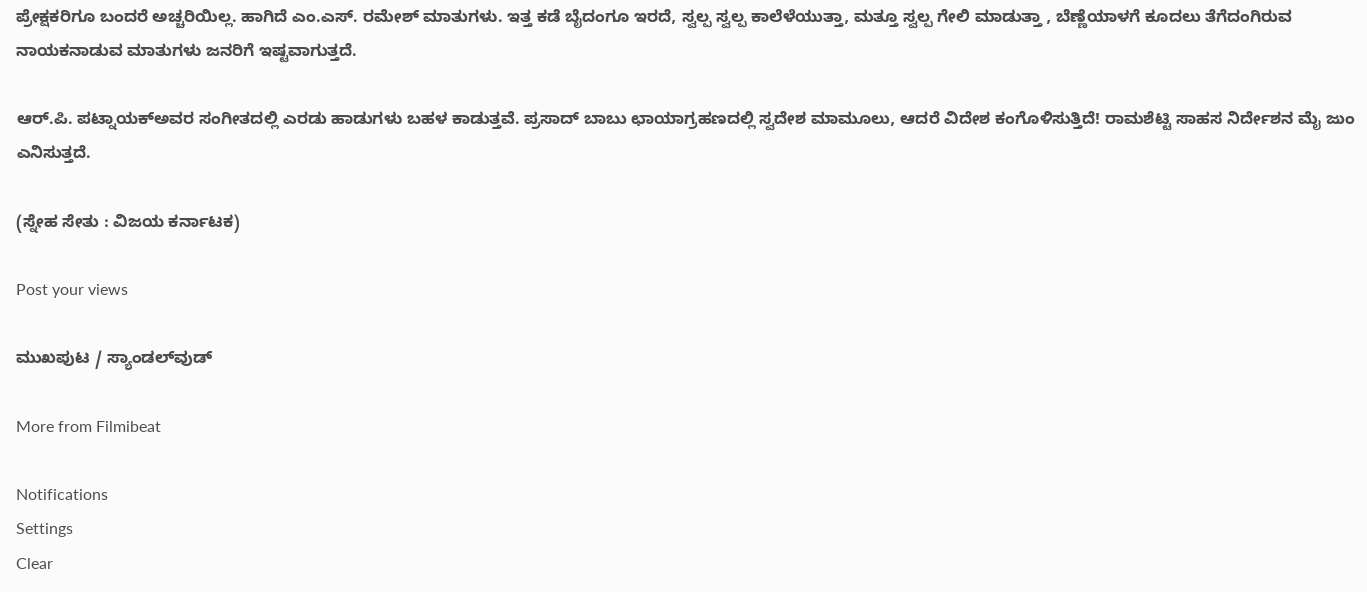ಪ್ರೇಕ್ಷಕರಿಗೂ ಬಂದರೆ ಅಚ್ಚರಿಯಿಲ್ಲ. ಹಾಗಿದೆ ಎಂ.ಎಸ್‌. ರಮೇಶ್‌ ಮಾತುಗಳು. ಇತ್ತ ಕಡೆ ಬೈದಂಗೂ ಇರದೆ, ಸ್ವಲ್ಪ ಸ್ವಲ್ಪ ಕಾಲೆಳೆಯುತ್ತಾ, ಮತ್ತೂ ಸ್ವಲ್ಪ ಗೇಲಿ ಮಾಡುತ್ತಾ , ಬೆಣ್ಣೆಯಾಳಗೆ ಕೂದಲು ತೆಗೆದಂಗಿರುವ ನಾಯಕನಾಡುವ ಮಾತುಗಳು ಜನರಿಗೆ ಇಷ್ಟವಾಗುತ್ತದೆ.

ಆರ್‌.ಪಿ. ಪಟ್ನಾಯಕ್‌ಅವರ ಸಂಗೀತದಲ್ಲಿ ಎರಡು ಹಾಡುಗಳು ಬಹಳ ಕಾಡುತ್ತವೆ. ಪ್ರಸಾದ್‌ ಬಾಬು ಛಾಯಾಗ್ರಹಣದಲ್ಲಿ ಸ್ವದೇಶ ಮಾಮೂಲು, ಆದರೆ ವಿದೇಶ ಕಂಗೊಳಿಸುತ್ತಿದೆ! ರಾಮಶೆಟ್ಟಿ ಸಾಹಸ ನಿರ್ದೇಶನ ಮೈ ಜುಂ ಎನಿಸುತ್ತದೆ.

(ಸ್ನೇಹ ಸೇತು : ವಿಜಯ ಕರ್ನಾಟಕ)

Post your views

ಮುಖಪುಟ / ಸ್ಯಾಂಡಲ್‌ವುಡ್‌

More from Filmibeat

Notifications
Settings
Clear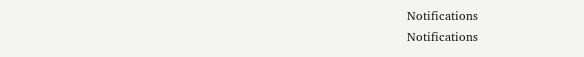Notifications
Notifications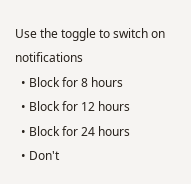Use the toggle to switch on notifications
  • Block for 8 hours
  • Block for 12 hours
  • Block for 24 hours
  • Don't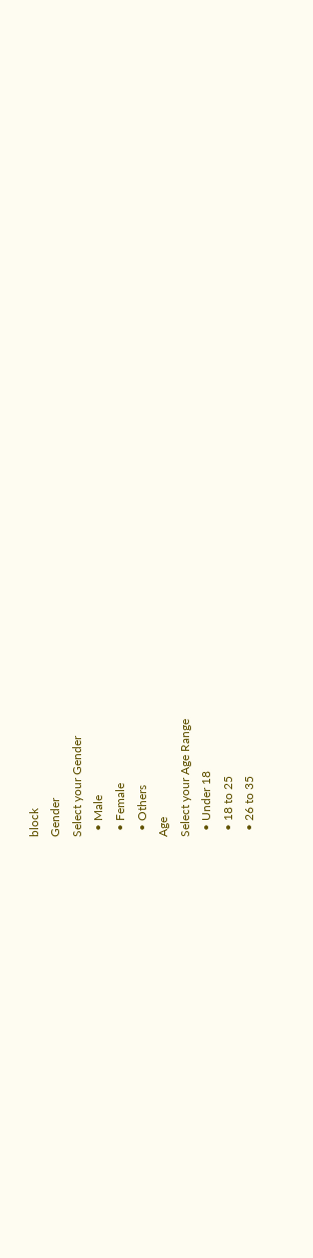block
Gender
Select your Gender
  • Male
  • Female
  • Others
Age
Select your Age Range
  • Under 18
  • 18 to 25
  • 26 to 35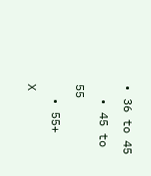• 36 to 45
  • 45 to 55
  • 55+
X